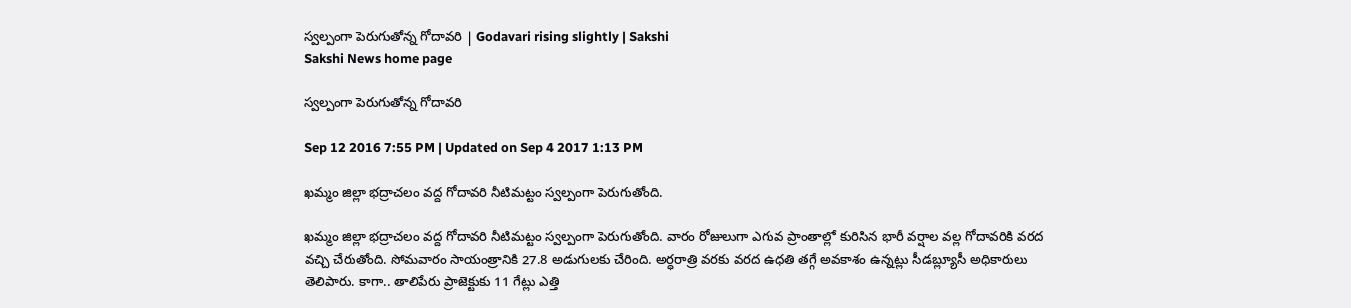స్వల్పంగా పెరుగుతోన్న గోదావరి | Godavari rising slightly | Sakshi
Sakshi News home page

స్వల్పంగా పెరుగుతోన్న గోదావరి

Sep 12 2016 7:55 PM | Updated on Sep 4 2017 1:13 PM

ఖమ్మం జిల్లా భద్రాచలం వద్ద గోదావరి నీటిమట్టం స్వల్పంగా పెరుగుతోంది.

ఖమ్మం జిల్లా భద్రాచలం వద్ద గోదావరి నీటిమట్టం స్వల్పంగా పెరుగుతోంది. వారం రోజులుగా ఎగువ ప్రాంతాల్లో కురిసిన భారీ వర్షాల వల్ల గోదావరికి వరద వచ్చి చేరుతోంది. సోమవారం సాయంత్రానికి 27.8 అడుగులకు చేరింది. అర్ధరాత్రి వరకు వరద ఉధతి తగ్గే అవకాశం ఉన్నట్లు సీడబ్ల్యూసీ అధికారులు తెలిపారు. కాగా.. తాలిపేరు ప్రాజెక్టుకు 11 గేట్లు ఎత్తి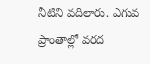నీటిని వదిలారు. ఎగువ ప్రాంతాల్లో వరద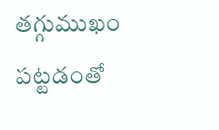తగ్గుముఖం పట్టడంతో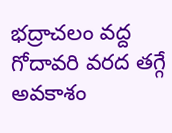భద్రాచలం వద్ద గోదావరి వరద తగ్గే అవకాశం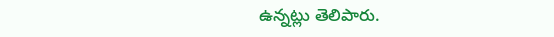ఉన్నట్లు తెలిపారు.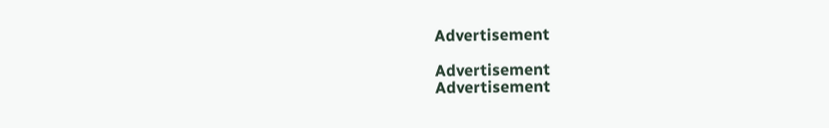Advertisement

Advertisement
Advertisement